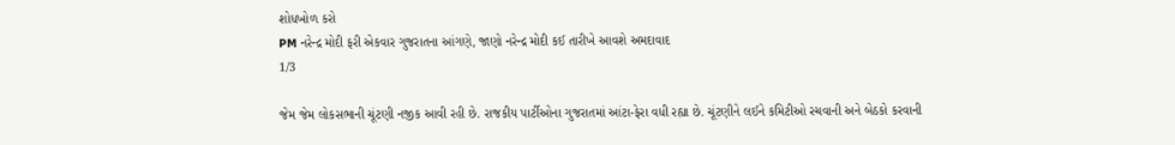શોધખોળ કરો
PM નરેન્દ્ર મોદી ફરી એકવાર ગુજરાતના આંગણે, જાણો નરેન્દ્ર મોદી કઈ તારીખે આવશે અમદાવાદ
1/3

જેમ જેમ લોકસભાની ચૂંટણી નજીક આવી રહી છે. રાજકીય પાર્ટીઓના ગુજરાતમાં આંટા-ફેરા વધી રહ્યા છે. ચૂંટણીને લઈને કમિટીઓ રચવાની અને બેઠકો કરવાની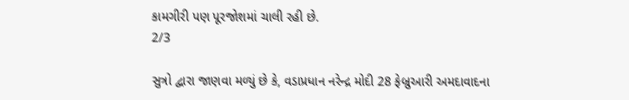કામગીરી પણ પૂરજોશમાં ચાલી રહી છે.
2/3

સુત્રો દ્વારા જાણવા મળ્યું છે કે, વડાપ્રધાન નરેન્દ્ર મોદી 28 ફેબ્રુઆરી અમદાવાદના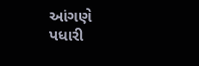આંગણે પધારી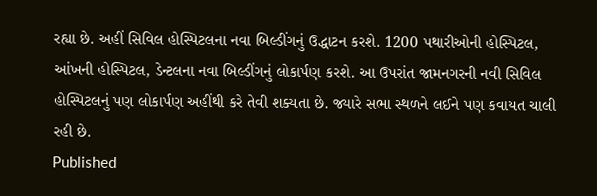રહ્યા છે. અહીં સિવિલ હોસ્પિટલના નવા બિલ્ડીંગનું ઉદ્ધાટન કરશે. 1200 પથારીઓની હોસ્પિટલ, આંખની હોસ્પિટલ, ડેન્ટલના નવા બિલ્ડીંગનું લોકાર્પણ કરશે. આ ઉપરાંત જામનગરની નવી સિવિલ હોસ્પિટલનું પણ લોકાર્પણ અહીંથી કરે તેવી શક્યતા છે. જ્યારે સભા સ્થળને લઈને પણ કવાયત ચાલી રહી છે.
Published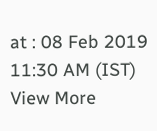at : 08 Feb 2019 11:30 AM (IST)
View More